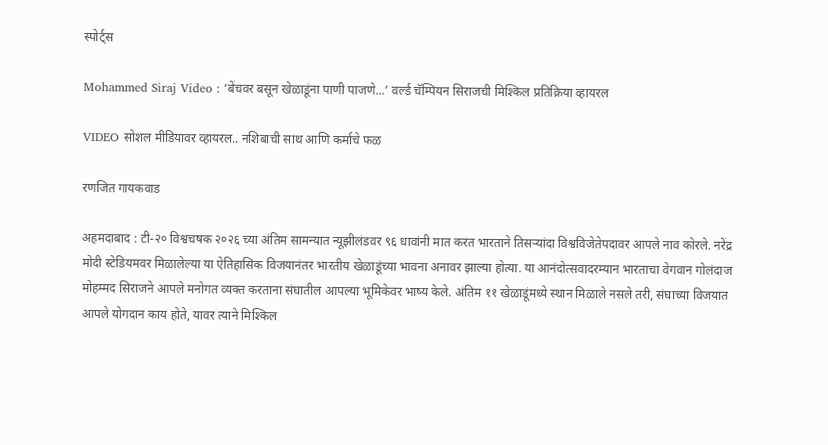स्पोर्ट्स

Mohammed Siraj Video : ‘बेंचवर बसून खेळाडूंना पाणी पाजणे...’ वर्ल्ड चॅम्पियन सिराजची मिश्किल प्रतिक्रिया व्हायरल

VIDEO सोशल मीडियावर व्हायरल.. नशिबाची साथ आणि कर्माचे फळ

रणजित गायकवाड

अहमदाबाद : टी-२० विश्वचषक २०२६ च्या अंतिम सामन्यात न्यूझीलंडवर ९६ धावांनी मात करत भारताने तिसऱ्यांदा विश्वविजेतेपदावर आपले नाव कोरले. नरेंद्र मोदी स्टेडियमवर मिळालेल्या या ऐतिहासिक विजयानंतर भारतीय खेळाडूंच्या भावना अनावर झाल्या होत्या. या आनंदोत्सवादरम्यान भारताचा वेगवान गोलंदाज मोहम्मद सिराजने आपले मनोगत व्यक्त करताना संघातील आपल्या भूमिकेवर भाष्य केले. अंतिम ११ खेळाडूंमध्ये स्थान मिळाले नसले तरी, संघाच्या विजयात आपले योगदान काय होते, यावर त्याने मिश्किल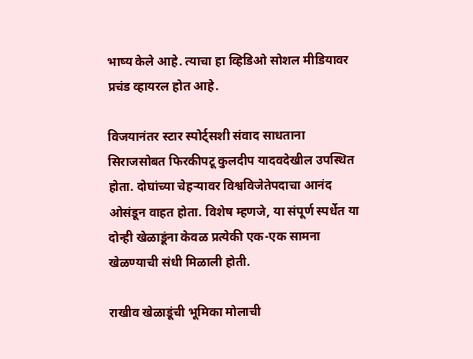भाष्य केले आहे. त्याचा हा व्हिडिओ सोशल मीडियावर प्रचंड व्हायरल होत आहे.

विजयानंतर स्टार स्पोर्ट्सशी संवाद साधताना सिराजसोबत फिरकीपटू कुलदीप यादवदेखील उपस्थित होता. दोघांच्या चेहऱ्यावर विश्वविजेतेपदाचा आनंद ओसंडून वाहत होता. विशेष म्हणजे, या संपूर्ण स्पर्धेत या दोन्ही खेळाडूंना केवळ प्रत्येकी एक-एक सामना खेळण्याची संधी मिळाली होती.

राखीव खेळाडूंची भूमिका मोलाची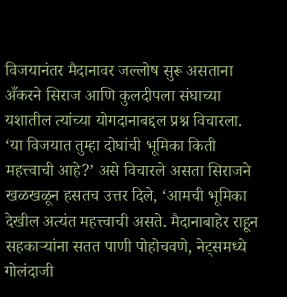विजयानंतर मैदानावर जल्लोष सुरू असताना अँकरने सिराज आणि कुलदीपला संघाच्या यशातील त्यांच्या योगदानाबद्दल प्रश्न विचारला. ‘या विजयात तुम्हा दोघांची भूमिका किती महत्त्वाची आहे?’ असे विचारले असता सिराजने खळखळून हसतच उत्तर दिले, ‘आमची भूमिका देखील अत्यंत महत्त्वाची असते. मैदानाबाहेर राहून सहकाऱ्यांना सतत पाणी पोहोचवणे, नेट्समध्ये गोलंदाजी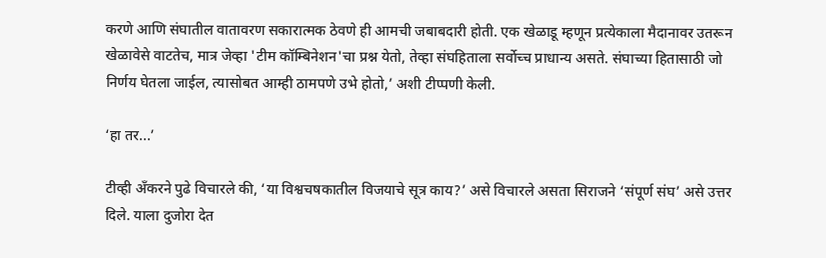करणे आणि संघातील वातावरण सकारात्मक ठेवणे ही आमची जबाबदारी होती. एक खेळाडू म्हणून प्रत्येकाला मैदानावर उतरून खेळावेसे वाटतेच, मात्र जेव्हा 'टीम कॉम्बिनेशन'चा प्रश्न येतो, तेव्हा संघहिताला सर्वोच्च प्राधान्य असते. संघाच्या हितासाठी जो निर्णय घेतला जाईल, त्यासोबत आम्ही ठामपणे उभे होतो,’ अशी टीप्पणी केली.

‘हा तर...’

टीव्ही अँकरने पुढे विचारले की, ‘या विश्वचषकातील विजयाचे सूत्र काय?’ असे विचारले असता सिराजने ‘संपूर्ण संघ’ असे उत्तर दिले. याला दुजोरा देत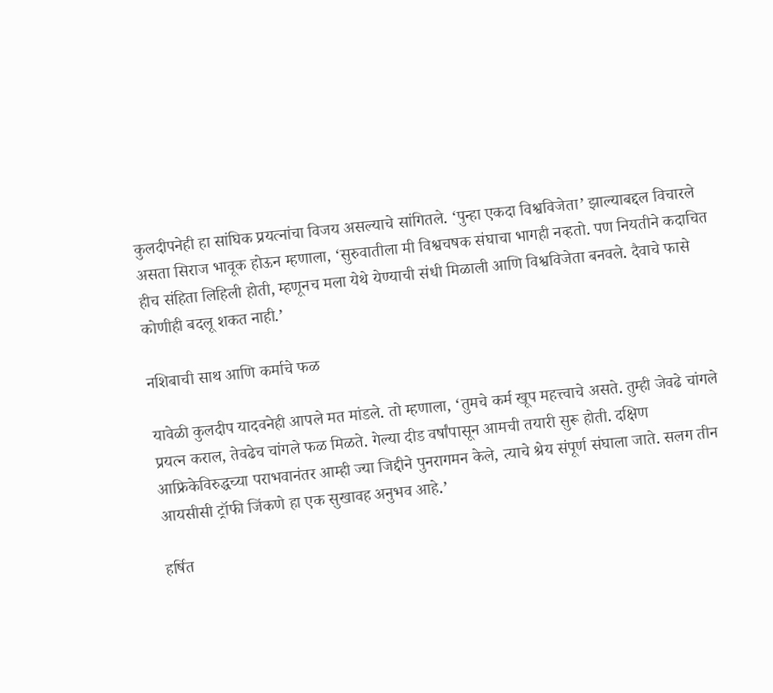कुलदीपनेही हा सांघिक प्रयत्नांचा विजय असल्याचे सांगितले. ‘पुन्हा एकदा विश्वविजेता’ झाल्याबद्दल विचारले असता सिराज भावूक होऊन म्हणाला, ‘सुरुवातीला मी विश्वचषक संघाचा भागही नव्हतो. पण नियतीने कदाचित हीच संहिता लिहिली होती, म्हणूनच मला येथे येण्याची संधी मिळाली आणि विश्वविजेता बनवले. दैवाचे फासे कोणीही बदलू शकत नाही.’

नशिबाची साथ आणि कर्माचे फळ

यावेळी कुलदीप यादवनेही आपले मत मांडले. तो म्हणाला, ‘तुमचे कर्म खूप महत्त्वाचे असते. तुम्ही जेवढे चांगले प्रयत्न कराल, तेवढेच चांगले फळ मिळते. गेल्या दीड वर्षांपासून आमची तयारी सुरू होती. दक्षिण आफ्रिकेविरुद्धच्या पराभवानंतर आम्ही ज्या जिद्दीने पुनरागमन केले, त्याचे श्रेय संपूर्ण संघाला जाते. सलग तीन आयसीसी ट्रॉफी जिंकणे हा एक सुखावह अनुभव आहे.’

हर्षित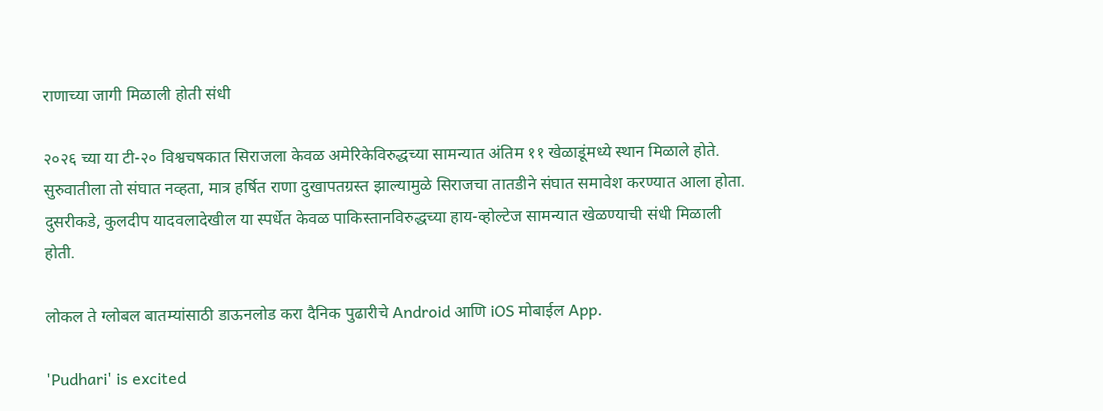राणाच्या जागी मिळाली होती संधी

२०२६ च्या या टी-२० विश्वचषकात सिराजला केवळ अमेरिकेविरुद्धच्या सामन्यात अंतिम ११ खेळाडूंमध्ये स्थान मिळाले होते. सुरुवातीला तो संघात नव्हता, मात्र हर्षित राणा दुखापतग्रस्त झाल्यामुळे सिराजचा तातडीने संघात समावेश करण्यात आला होता. दुसरीकडे, कुलदीप यादवलादेखील या स्पर्धेत केवळ पाकिस्तानविरुद्धच्या हाय-व्होल्टेज सामन्यात खेळण्याची संधी मिळाली होती.

लोकल ते ग्लोबल बातम्यांसाठी डाऊनलोड करा दैनिक पुढारीचे Android आणि iOS मोबाईल App.

'Pudhari' is excited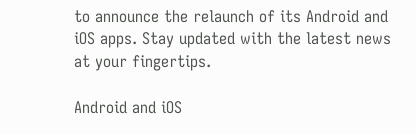to announce the relaunch of its Android and iOS apps. Stay updated with the latest news at your fingertips.

Android and iOS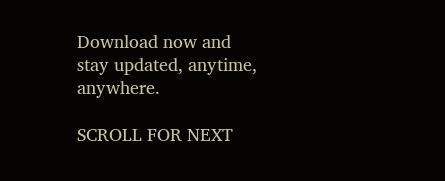Download now and stay updated, anytime, anywhere.

SCROLL FOR NEXT